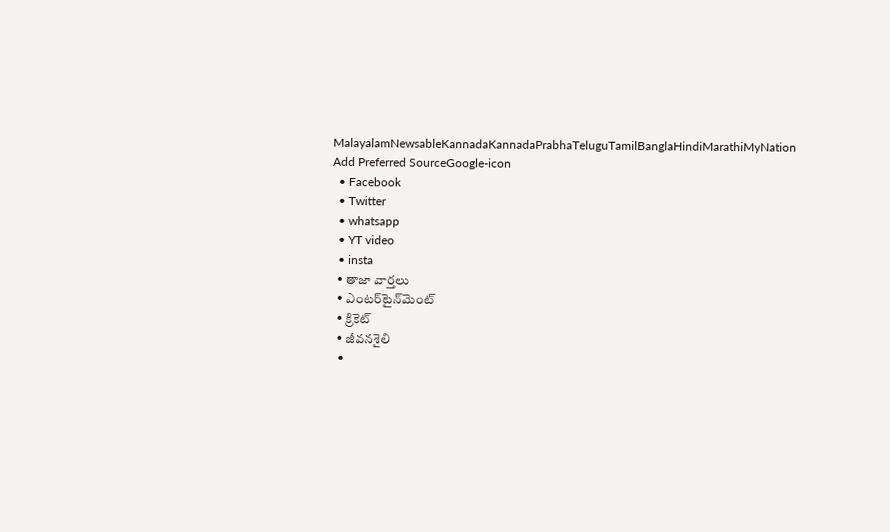MalayalamNewsableKannadaKannadaPrabhaTeluguTamilBanglaHindiMarathiMyNation
Add Preferred SourceGoogle-icon
  • Facebook
  • Twitter
  • whatsapp
  • YT video
  • insta
  • తాజా వార్తలు
  • ఎంటర్‌టైన్‌మెంట్
  • క్రికెట్
  • జీవనశైలి
  •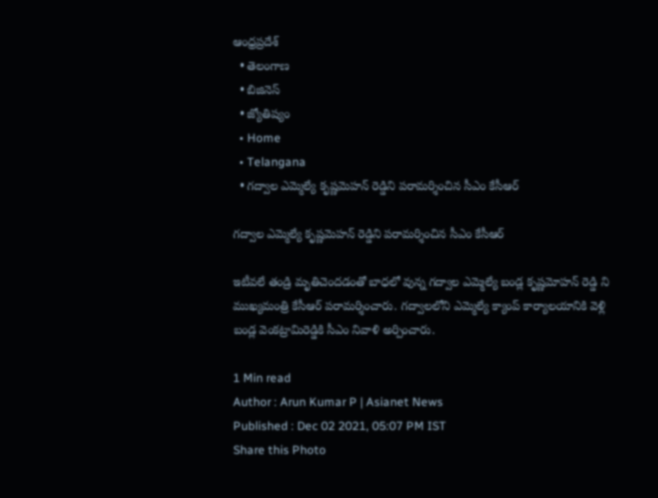ఆంధ్రప్రదేశ్
  • తెలంగాణ
  • బిజినెస్
  • జ్యోతిష్యం
  • Home
  • Telangana
  • గద్వాల ఎమ్మెల్యే కృష్ణమెహన్ రెడ్డిని పరామర్శించిన సీఎం కేసీఆర్

గద్వాల ఎమ్మెల్యే కృష్ణమెహన్ రెడ్డిని పరామర్శించిన సీఎం కేసీఆర్

ఇటీవలే తండ్రి మృతిచెందడంతో బాధలో వున్న గద్వాల ఎమ్మెల్యే బండ్ల కృష్ణమోహన్ రెడ్డి ని ముఖ్యమంత్రి కేసీఆర్ పరామర్శించారు. గద్వాలలోని ఎమ్మెల్యే క్యాంప్ కార్యాలయానికి వెళ్లి బండ్ల వెంకట్రామిరెడ్డికి సీఎం నివాళి అర్పించారు.

1 Min read
Author : Arun Kumar P | Asianet News
Published : Dec 02 2021, 05:07 PM IST
Share this Photo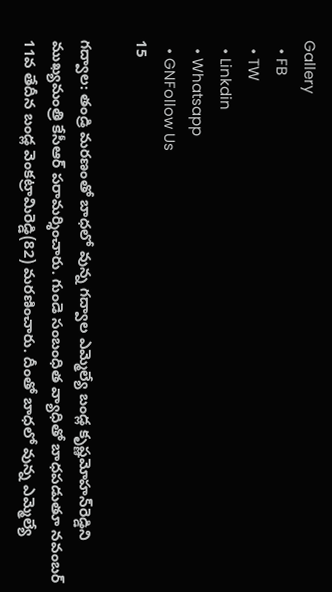Gallery
  • FB
  • TW
  • Linkdin
  • Whatsapp
  • GNFollow Us
15

గద్వాల: తండ్రి మరణంతో బాధలో వున్న గద్వాల ఎమ్మెల్యే బండ్ల కృష్ణమోహన్‌రెడ్డిని ముఖ్యమంత్రి కేసీఆర్ పరామర్శించారు. గుండె సంబంధిత వ్యాధితో బాధపడుతూ నవంబర్ 11వ తేదీన బండ్ల వెంకట్రామిరెడ్డి(82) మరణించారు. దీంతో బాధలో వున్న ఎమ్మెల్యే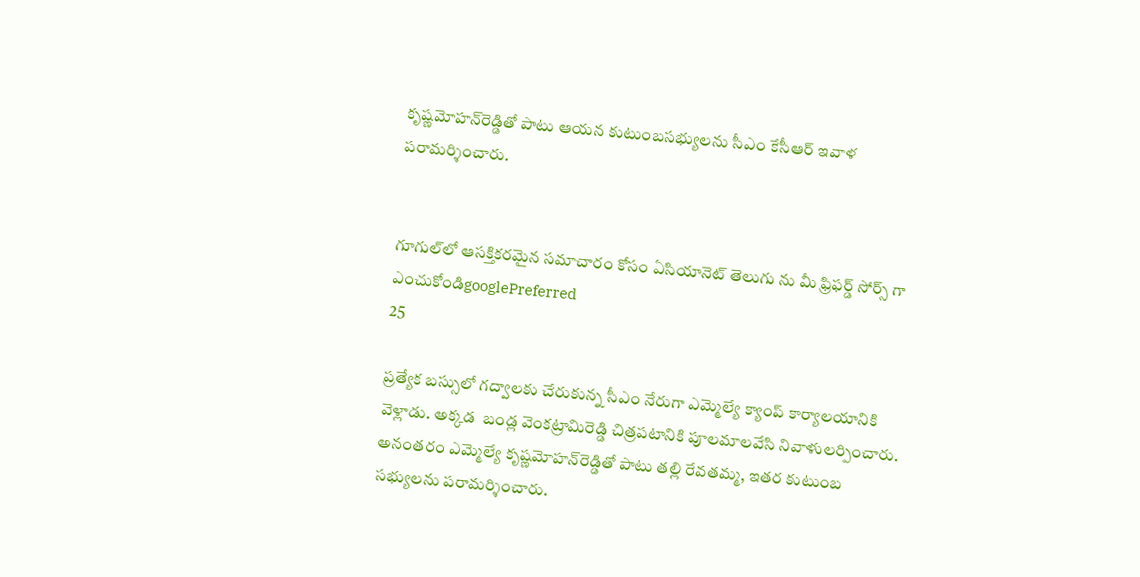కృష్ణమోహన్‌రెడ్డితో పాటు ఆయన కుటుంబసభ్యులను సీఎం కేసీఆర్ ఇవాళ పరామర్శించారు.


గూగుల్‌లో ఆసక్తికరమైన సమాచారం కోసం ఏసియానెట్ తెలుగు ను మీ ఫ్రిఫర్డ్ సోర్స్ గా ఎంచుకోండిgooglePreferred
25

ప్రత్యేక బస్సులో గద్వాలకు చేరుకున్న సీఎం నేరుగా ఎమ్మెల్యే క్యాంప్ కార్యాలయానికి వెళ్లాడు. అక్కడ  బండ్ల వెంకట్రామిరెడ్డి చిత్రపటానికి పూలమాలవేసి నివాళులర్పించారు. అనంతరం ఎమ్మెల్యే కృష్ణమోహన్‌రెడ్డితో పాటు తల్లి రేవతమ్మ, ఇతర కుటుంబ సభ్యులను పరామర్శించారు.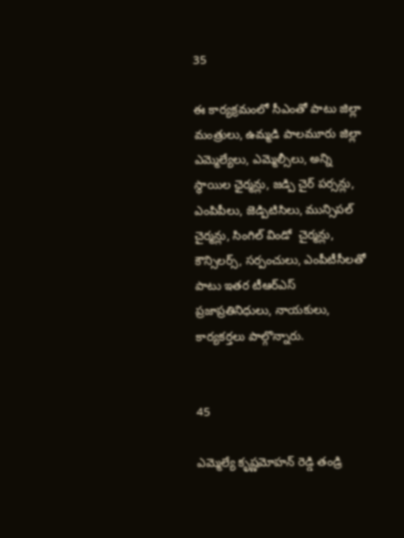35

ఈ కార్యక్రమంలో సీఎంతో పాటు జిల్లా మంత్రులు, ఉమ్మడి పాలమూరు జిల్లా ఎమ్మెల్యేలు, ఎమ్మెల్సీలు, అన్ని స్థాయిల ఛైర్మన్లు, జడ్పి చైర్ పర్సన్లు, ఎంపిపీలు, జెడ్పిటిసిలు, మున్సిపల్ చైర్మన్లు, సింగిల్ విండో  చైర్మన్లు,  కౌన్సిలర్స్, సర్పంచులు, ఎంపీటీసీలతో పాటు ఇతర టీఆర్ఎస్ ప్రజాప్రతినిధులు, నాయకులు,  కార్యకర్తలు పాల్గొన్నారు.


45

ఎమ్మెల్యే కృష్ణమోహన్ రెడ్డి తండ్రి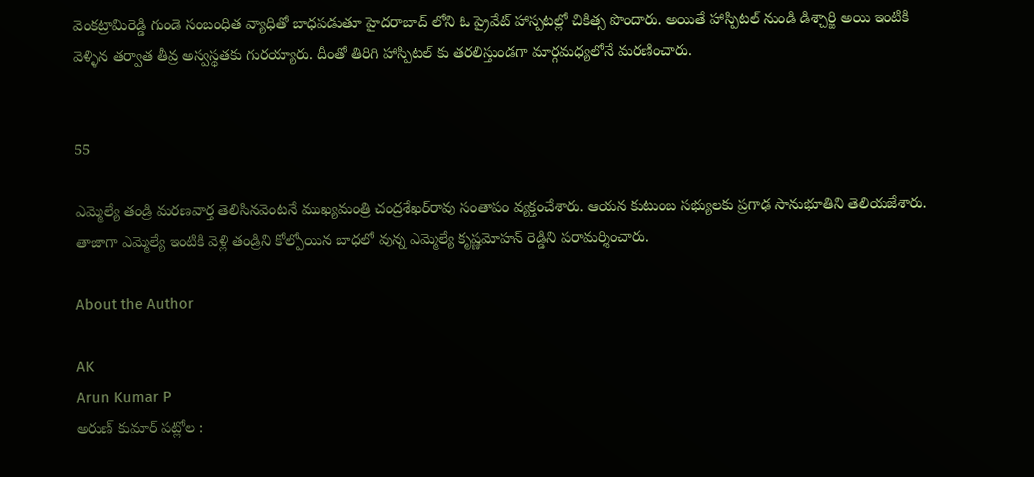వెంకట్రామిరెడ్డి గుండె సంబంధిత వ్యాధితో బాధపడుతూ హైదరాబాద్ లోని ఓ ప్రైవేట్ హాస్పటల్లో చికిత్స పొందారు. అయితే హాస్పిటల్ నుండి డిశ్చార్జి అయి ఇంటికి వెళ్ళిన తర్వాత తీవ్ర అస్వస్థతకు గురయ్యారు. దీంతో తిరిగి హాస్పిటల్ కు తరలిస్తుండగా మార్గమధ్యలోనే మరణించారు.


55

ఎమ్మెల్యే తండ్రి మరణవార్త తెలిసినవెంటనే ముఖ్యమంత్రి చంద్రశేఖర్‌రావు సంతాపం వ్యక్తంచేశారు. ఆయన కుటుంబ సభ్యులకు ప్రగాఢ సానుభూతిని తెలియజేశారు. తాజాగా ఎమ్మెల్యే ఇంటికి వెళ్లి తండ్రిని కోల్పోయిన బాధలో వున్న ఎమ్మెల్యే కృష్ణమోహన్ రెడ్డిని పరామర్శించారు.

About the Author

AK
Arun Kumar P
అరుణ్ కుమార్ పట్లోల :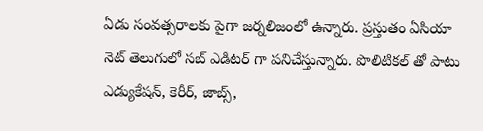ఏడు సంవత్సరాలకు పైగా జర్నలిజంలో ఉన్నారు. ప్రస్తుతం ఏసియా నెట్ తెలుగులో సబ్ ఎడిటర్ గా పనిచేస్తున్నారు. పొలిటికల్ తో పాటు ఎడ్యుకేషన్, కెరీర్, జాబ్స్,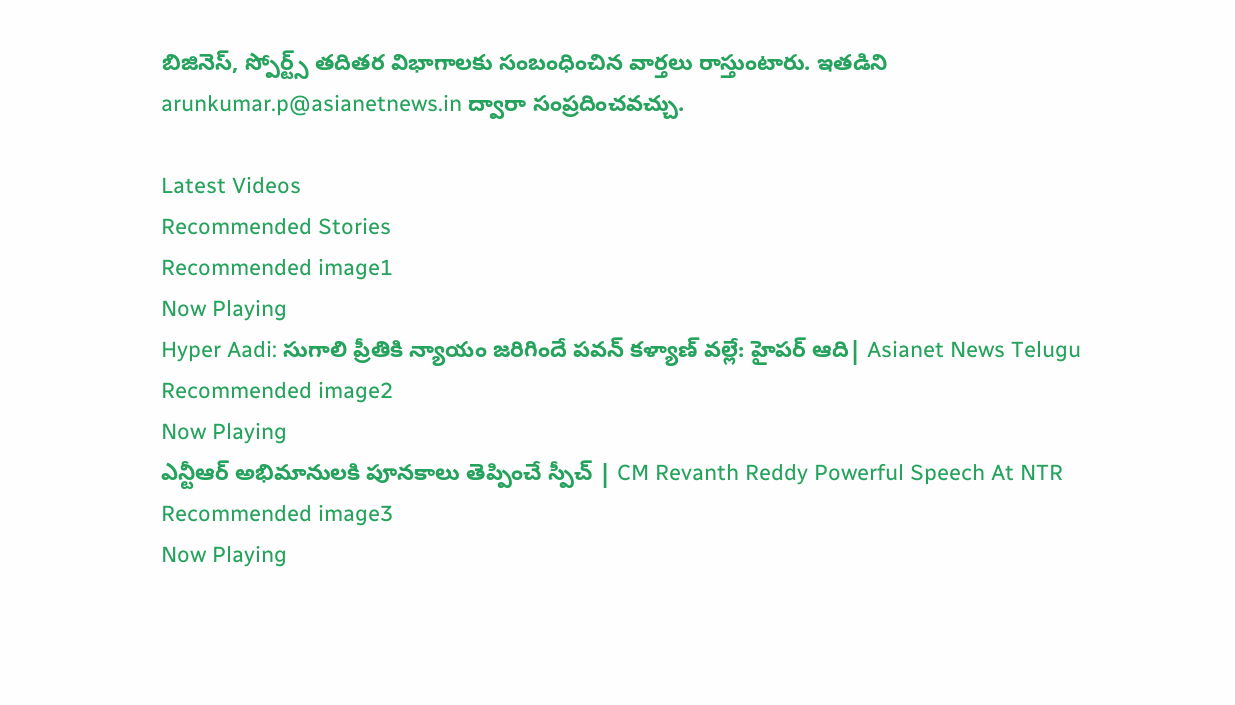బిజినెస్, స్పోర్ట్స్ తదితర విభాగాలకు సంబంధించిన వార్తలు రాస్తుంటారు. ఇతడిని arunkumar.p@asianetnews.in ద్వారా సంప్రదించవచ్చు.

Latest Videos
Recommended Stories
Recommended image1
Now Playing
Hyper Aadi: సుగాలి ప్రీతికి న్యాయం జరిగిందే పవన్ కళ్యాణ్ వల్లే: హైపర్ ఆది| Asianet News Telugu
Recommended image2
Now Playing
ఎన్టీఆర్ అభిమానులకి పూనకాలు తెప్పించే స్పీచ్ | CM Revanth Reddy Powerful Speech At NTR
Recommended image3
Now Playing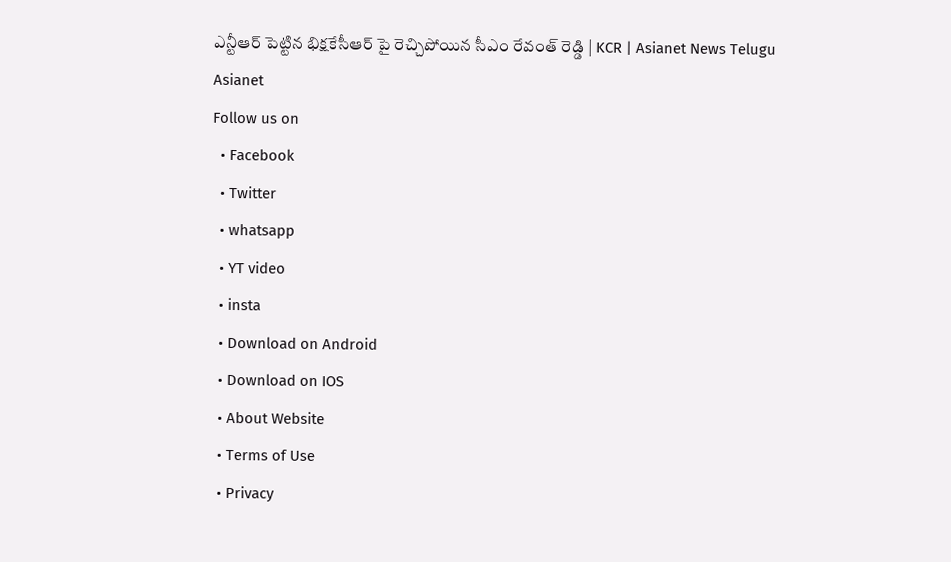ఎన్టీఆర్ పెట్టిన భిక్షకేసీఆర్ పై రెచ్చిపోయిన సీఎం రేవంత్ రెడ్డి | KCR | Asianet News Telugu
Asianet
Follow us on
  • Facebook
  • Twitter
  • whatsapp
  • YT video
  • insta
  • Download on Android
  • Download on IOS
  • About Website
  • Terms of Use
  • Privacy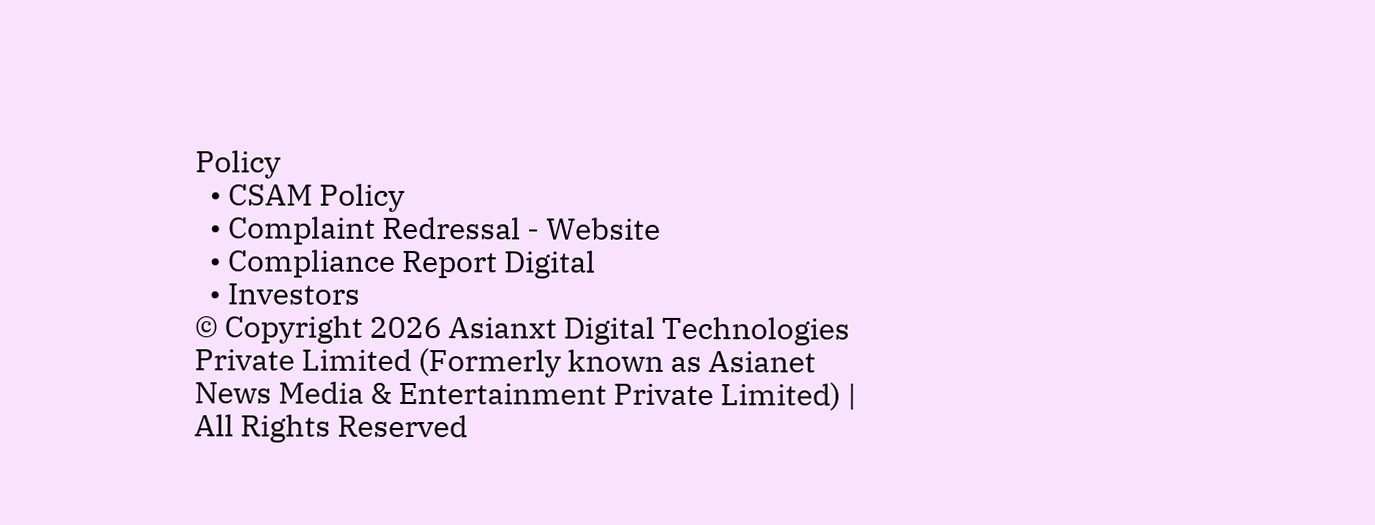Policy
  • CSAM Policy
  • Complaint Redressal - Website
  • Compliance Report Digital
  • Investors
© Copyright 2026 Asianxt Digital Technologies Private Limited (Formerly known as Asianet News Media & Entertainment Private Limited) | All Rights Reserved